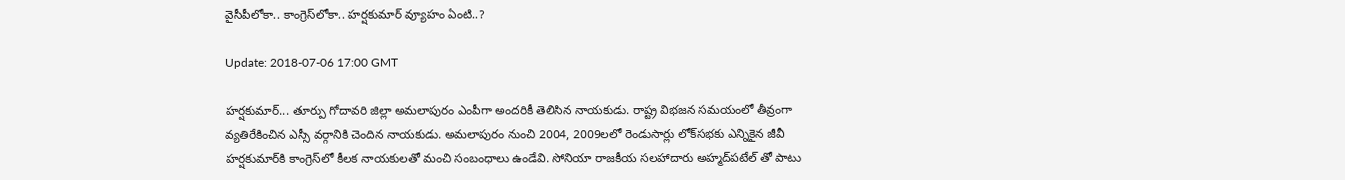వైసీపీలోకా.. కాంగ్రెస్‌లోకా.. హ‌ర్ష‌కుమార్ వ్యూహం ఏంటి..?

Update: 2018-07-06 17:00 GMT

హ‌ర్ష‌కుమార్‌... తూర్పు గోదావ‌రి జిల్లా అమ‌లాపురం ఎంపీగా అంద‌రికీ తెలిసిన నాయ‌కుడు. రాష్ట్ర విభ‌జ‌న స‌మ‌యంలో తీవ్రంగా వ్య‌తిరేకించిన ఎస్సీ వ‌ర్గానికి చెందిన నాయ‌కుడు. అమలాపురం నుంచి 2004, 2009లలో రెండుసార్లు లోక్‌సభకు ఎన్నికైన జీవీ హర్షకుమార్‌కి కాంగ్రెస్‌లో కీలక నాయకులతో మంచి సంబంధాలు ఉండేవి. సోనియా రాజకీయ సలహాదారు అహ్మద్‌పటేల్ తో పాటు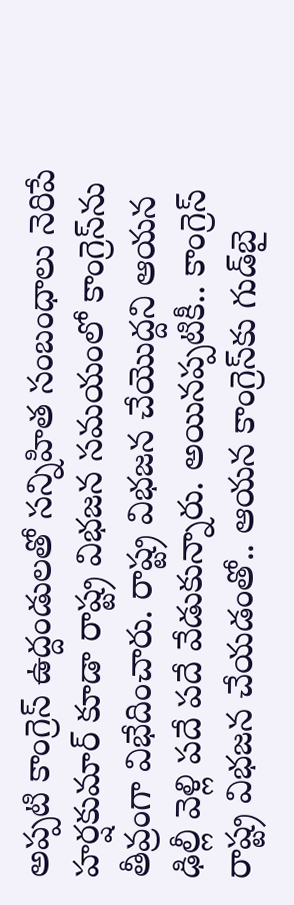అప్పటి కాంగ్రెస్‌ ఉద్దండులతో సన్నిహిత సంబంధాలు నెరిపే హర్షకుమార్‌ కూడా రాష్ట్ర విభజన స‌మ‌యంలో కాంగ్రెస్‌ను తీవ్రంగా విభేదించారు. రాష్ట్ర విభ‌జ‌న చేయొద్ద‌ని ఆయ‌న ఢిల్లీ వెళ్లి ప‌దే ప‌దే వేడుకున్నారు. అయిన‌ప్ప‌టికీ.. కాంగ్రెస్ రాష్ట్ర విభ‌జ‌న చేయ‌డంతో.. ఆయ‌న కాంగ్రెస్‌కు గుడ్‌బై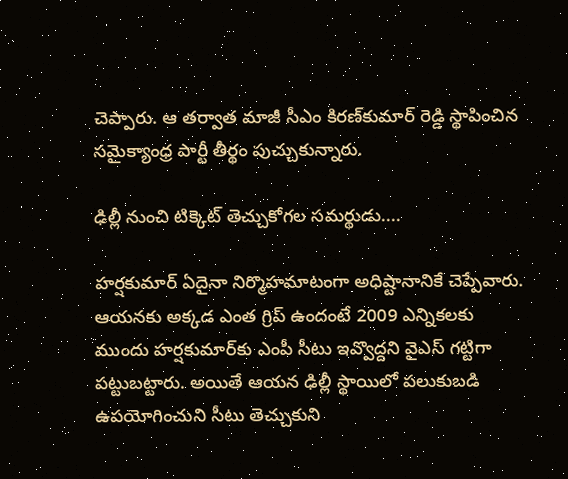చెప్పారు. ఆ త‌ర్వాత మాజీ సీఎం కిర‌ణ్‌కుమార్ రెడ్డి స్థాపించిన సమైక్యాంధ్ర పార్టీ తీర్థం పుచ్చుకున్నారు.

ఢిల్లీ నుంచి టిక్కెట్‌ తెచ్చుకోగ‌ల స‌మ‌ర్థుడు....

హ‌ర్ష‌కుమార్ ఏదైనా నిర్మొహ‌మాటంగా అధిష్టానానికే చెప్పేవారు. ఆయ‌న‌కు అక్క‌డ ఎంత గ్రిప్ ఉందంటే 2009 ఎన్నిక‌ల‌కు ముందు హ‌ర్ష‌కుమార్‌కు ఎంపీ సీటు ఇవ్వొద్ద‌ని వైఎస్ గ‌ట్టిగా ప‌ట్టుబ‌ట్టారు. అయితే ఆయ‌న ఢిల్లీ స్థాయిలో ప‌లుకుబ‌డి ఉప‌యోగించుని సీటు తెచ్చుకుని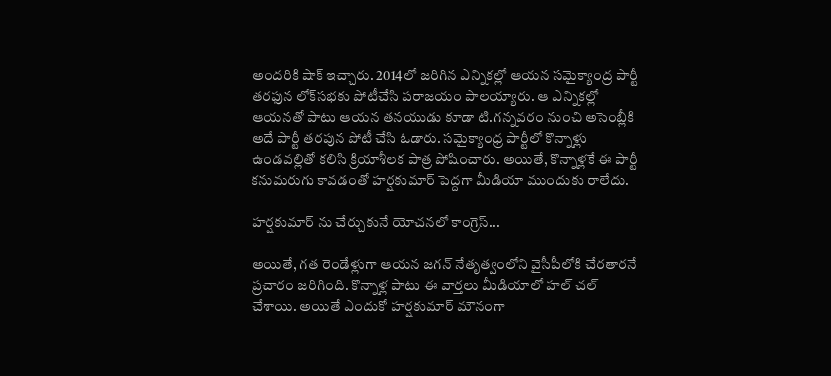అంద‌రికి షాక్ ఇచ్చారు. 2014లో జ‌రిగిన ఎన్నిక‌ల్లో ఆయ‌న స‌మైక్యాంద్ర పార్టీ త‌ర‌ఫున లోక్‌సభకు పోటీచేసి పరాజయం పాల‌య్యారు. ఆ ఎన్నిక‌ల్లో ఆయ‌న‌తో పాటు ఆయ‌న త‌న‌యుడు కూడా టి.గ‌న్న‌వ‌రం నుంచి అసెంబ్లీకి అదే పార్టీ త‌ర‌పున పోటీ చేసి ఓడారు. సమైక్యాంధ్ర పార్టీలో కొన్నాళ్లు ఉండవల్లితో కలిసి క్రియాశీలక పాత్ర పోషించారు. అయితే, కొన్నాళ్ల‌కే ఈ పార్టీ క‌నుమ‌రుగు కావ‌డంతో హ‌ర్ష‌కుమార్ పెద్ద‌గా మీడియా ముందుకు రాలేదు.

హ‌ర్ష‌కుమార్ ను చేర్చుకునే యోచ‌న‌లో కాంగ్రెస్‌...

అయితే, గ‌త రెండేళ్లుగా ఆయ‌న జ‌గ‌న్ నేతృత్వంలోని వైసీపీలోకి చేర‌తార‌నే ప్ర‌చారం జ‌రిగింది. కొన్నాళ్ల పాటు ఈ వార్త‌లు మీడియాలో హ‌ల్ చ‌ల్ చేశాయి. అయితే ఎందుకో హ‌ర్ష‌కుమార్ మౌనంగా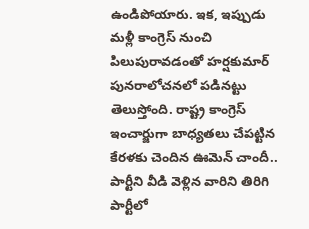ఉండిపోయారు. ఇక‌, ఇప్పుడు మళ్లీ కాంగ్రెస్‌ నుంచి పిలుపురావడంతో హర్షకుమార్‌ పునరాలోచనలో పడినట్టు తెలుస్తోంది. రాష్ట్ర కాంగ్రెస్ ఇంచార్జుగా బాధ్య‌తలు చేప‌ట్టిన కేర‌ళ‌కు చెందిన ఊమెన్ చాందీ.. పార్టీని వీడి వెళ్లిన వారిని తిరిగి పార్టీలో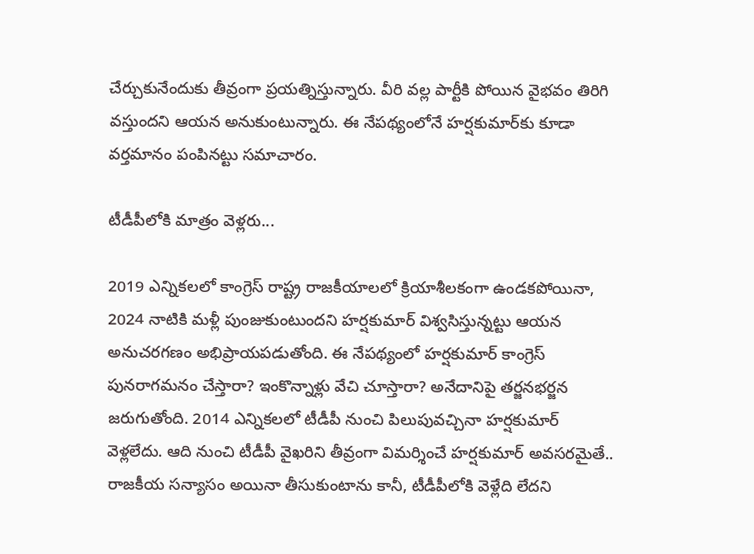చేర్చుకునేందుకు తీవ్రంగా ప్ర‌య‌త్నిస్తున్నారు. వీరి వ‌ల్ల పార్టీకి పోయిన వైభ‌వం తిరిగి వ‌స్తుంద‌ని ఆయ‌న అనుకుంటున్నారు. ఈ నేప‌థ్యంలోనే హ‌ర్ష‌కుమార్‌కు కూడా వ‌ర్త‌మానం పంపిన‌ట్టు స‌మాచారం.

టీడీపీలోకి మాత్రం వెళ్ల‌రు...

2019 ఎన్నికలలో కాంగ్రెస్‌ రాష్ట్ర రాజకీయాలలో క్రియాశీలకంగా ఉండకపోయినా, 2024 నాటికి మళ్లీ పుంజుకుంటుందని హర్షకుమార్‌ విశ్వసిస్తున్నట్టు ఆయన అనుచరగణం అభిప్రాయపడుతోంది. ఈ నేపథ్యంలో హర్షకుమార్‌ కాంగ్రెస్‌ పునరాగమనం చేస్తారా? ఇంకొన్నాళ్లు వేచి చూస్తారా? అనేదానిపై తర్జనభర్జన జరుగుతోంది. 2014 ఎన్నికలలో టీడీపీ నుంచి పిలుపువచ్చినా హర్షకుమార్‌ వెళ్లలేదు. ఆది నుంచి టీడీపీ వైఖ‌రిని తీవ్రంగా విమ‌ర్శించే హ‌ర్ష‌కుమార్ అవ‌స‌ర‌మైతే.. రాజ‌కీయ స‌న్యాసం అయినా తీసుకుంటాను కానీ, టీడీపీలోకి వెళ్లేది లేద‌ని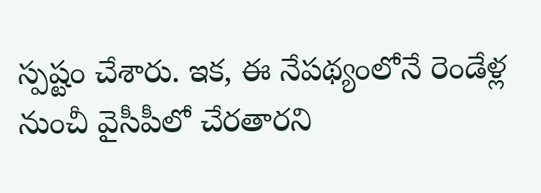స్ప‌ష్టం చేశారు. ఇక‌, ఈ నేప‌థ్యంలోనే రెండేళ్ల నుంచీ వైసీపీలో చేరతారని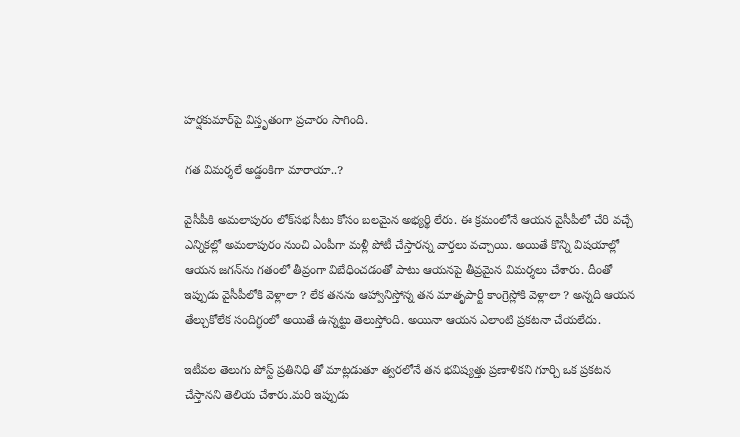హర్షకుమార్‌పై విస్తృతంగా ప్రచారం సాగింది.

గ‌త విమ‌ర్శ‌లే అడ్డంకిగా మారాయా..?

వైసీపీకి అమ‌లాపురం లోక్‌స‌భ సీటు కోసం బ‌ల‌మైన అభ్య‌ర్థి లేరు. ఈ క్ర‌మంలోనే ఆయ‌న వైసీపీలో చేరి వ‌చ్చే ఎన్నిక‌ల్లో అమ‌లాపురం నుంచి ఎంపీగా మ‌ళ్లీ పోటీ చేస్తార‌న్న వార్త‌లు వ‌చ్చాయి. అయితే కొన్ని విష‌యాల్లో ఆయ‌న జ‌గ‌న్‌ను గతంలో తీవ్రంగా విబేధించ‌డంతో పాటు ఆయ‌న‌పై తీవ్ర‌మైన విమ‌ర్శ‌లు చేశారు. దీంతో ఇప్పుడు వైసీపీలోకి వెళ్లాలా ? లేక త‌న‌ను ఆహ్వానిస్తోన్న త‌న మాతృపార్టీ కాంగ్రెస్లోకి వెళ్లాలా ? అన్న‌ది ఆయ‌న తేల్చుకోలేక సందిగ్ధంలో అయితే ఉన్న‌ట్టు తెలుస్తోంది. అయినా ఆయ‌న ఎలాంటి ప్ర‌క‌ట‌నా చేయ‌లేదు.

ఇటీవల తెలుగు పోస్ట్ ప్రతినిధి తో మాట్లడుతూ త్వరలోనే తన భవిష్యత్తు ప్రణాళికని గూర్చి ఒక ప్రకటన చేస్తానని తెలియ చేశారు.మ‌రి ఇప్పుడు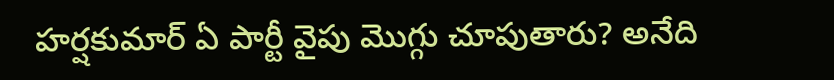హ‌ర్ష‌కుమార్ ఏ పార్టీ వైపు మొగ్గు చూపుతారు? అనేది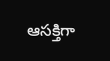ఆస‌క్తిగా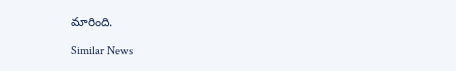మారింది.

Similar News